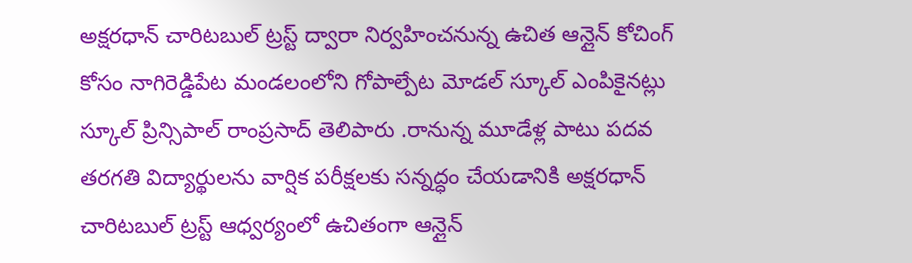అక్షరధాన్ చారిటబుల్ ట్రస్ట్ ద్వారా నిర్వహించనున్న ఉచిత ఆన్లైన్ కోచింగ్ కోసం నాగిరెడ్డిపేట మండలంలోని గోపాల్పేట మోడల్ స్కూల్ ఎంపికైనట్లు స్కూల్ ప్రిన్సిపాల్ రాంప్రసాద్ తెలిపారు .రానున్న మూడేళ్ల పాటు పదవ తరగతి విద్యార్థులను వార్షిక పరీక్షలకు సన్నద్ధం చేయడానికి అక్షరధాన్ చారిటబుల్ ట్రస్ట్ ఆధ్వర్యంలో ఉచితంగా ఆన్లైన్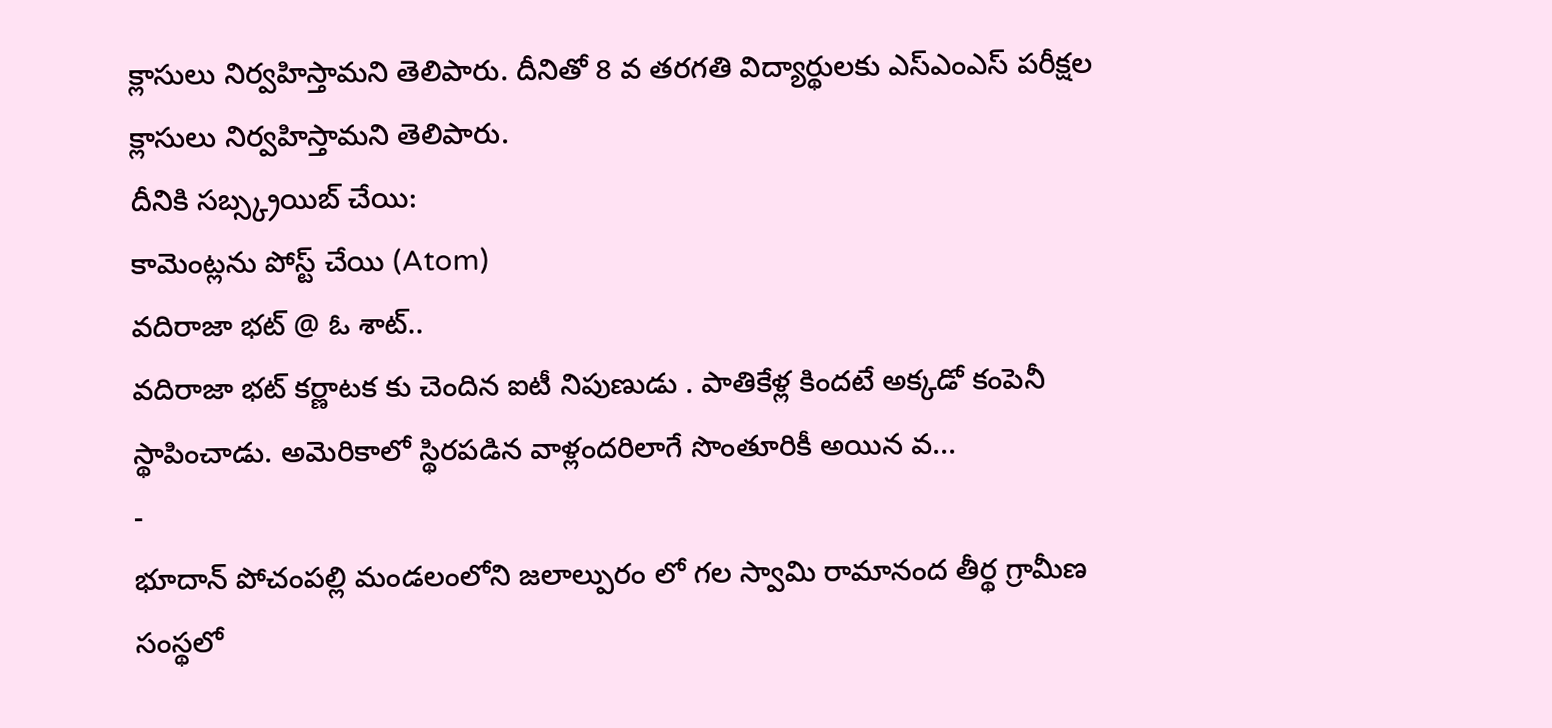క్లాసులు నిర్వహిస్తామని తెలిపారు. దీనితో 8 వ తరగతి విద్యార్థులకు ఎస్ఎంఎస్ పరీక్షల క్లాసులు నిర్వహిస్తామని తెలిపారు.
దీనికి సబ్స్క్రయిబ్ చేయి:
కామెంట్లను పోస్ట్ చేయి (Atom)
వదిరాజా భట్ @ ఓ శాట్..
వదిరాజా భట్ కర్ణాటక కు చెందిన ఐటీ నిపుణుడు . పాతికేళ్ల కిందటే అక్కడో కంపెనీ స్థాపించాడు. అమెరికాలో స్థిరపడిన వాళ్లందరిలాగే సొంతూరికీ అయిన వ...
-
భూదాన్ పోచంపల్లి మండలంలోని జలాల్పురం లో గల స్వామి రామానంద తీర్థ గ్రామీణ సంస్థలో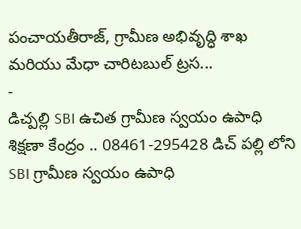పంచాయతీరాజ్, గ్రామీణ అభివృద్ధి శాఖ మరియు మేధా చారిటబుల్ ట్రస...
-
డిచ్పల్లి SBI ఉచిత గ్రామీణ స్వయం ఉపాధి శిక్షణా కేంద్రం .. 08461-295428 డిచ్ పల్లి లోని SBI గ్రామీణ స్వయం ఉపాధి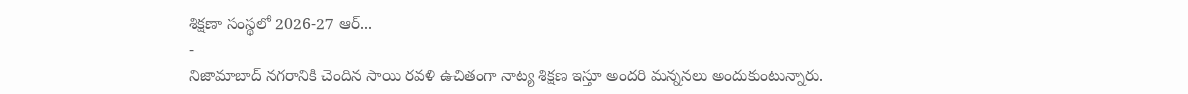శిక్షణా సంస్థలో 2026-27 ఆర్...
-
నిజామాబాద్ నగరానికి చెందిన సాయి రవళి ఉచితంగా నాట్య శిక్షణ ఇస్తూ అందరి మన్ననలు అందుకుంటున్నారు.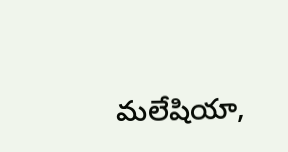మలేషియా,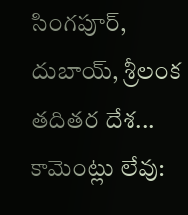సింగపూర్, దుబాయ్, శ్రీలంక తదితర దేశ...
కామెంట్లు లేవు: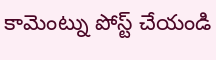కామెంట్ను పోస్ట్ చేయండి